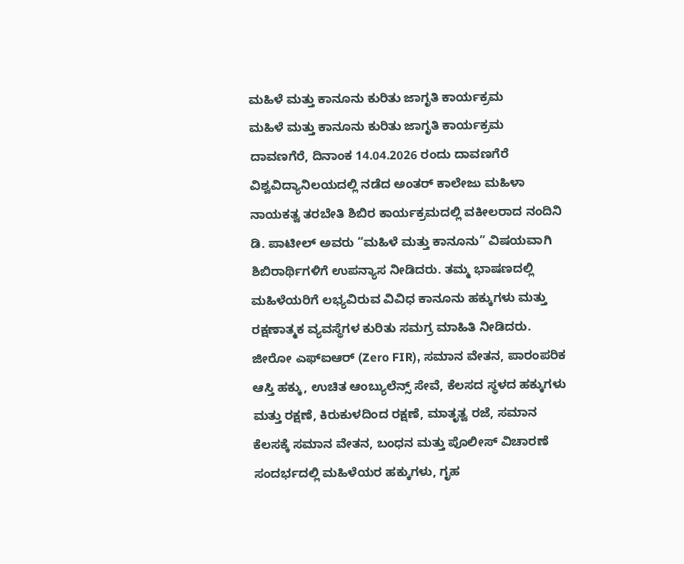ಮಹಿಳೆ ಮತ್ತು ಕಾನೂನು ಕುರಿತು ಜಾಗೃತಿ ಕಾರ್ಯಕ್ರಮ
ಮಹಿಳೆ ಮತ್ತು ಕಾನೂನು ಕುರಿತು ಜಾಗೃತಿ ಕಾರ್ಯಕ್ರಮ
ದಾವಣಗೆರೆ, ದಿನಾಂಕ 14.04.2026 ರಂದು ದಾವಣಗೆರೆ ವಿಶ್ವವಿದ್ಯಾನಿಲಯದಲ್ಲಿ ನಡೆದ ಅಂತರ್ ಕಾಲೇಜು ಮಹಿಳಾ ನಾಯಕತ್ವ ತರಬೇತಿ ಶಿಬಿರ ಕಾರ್ಯಕ್ರಮದಲ್ಲಿ ವಕೀಲರಾದ ನಂದಿನಿ ಡಿ. ಪಾಟೀಲ್ ಅವರು “ಮಹಿಳೆ ಮತ್ತು ಕಾನೂನು” ವಿಷಯವಾಗಿ ಶಿಬಿರಾರ್ಥಿಗಳಿಗೆ ಉಪನ್ಯಾಸ ನೀಡಿದರು. ತಮ್ಮ ಭಾಷಣದಲ್ಲಿ ಮಹಿಳೆಯರಿಗೆ ಲಭ್ಯವಿರುವ ವಿವಿಧ ಕಾನೂನು ಹಕ್ಕುಗಳು ಮತ್ತು ರಕ್ಷಣಾತ್ಮಕ ವ್ಯವಸ್ಥೆಗಳ ಕುರಿತು ಸಮಗ್ರ ಮಾಹಿತಿ ನೀಡಿದರು.
ಜೀರೋ ಎಫ್ಐಆರ್ (Zero FIR), ಸಮಾನ ವೇತನ, ಪಾರಂಪರಿಕ ಆಸ್ತಿ ಹಕ್ಕು, ಉಚಿತ ಆಂಬ್ಯುಲೆನ್ಸ್ ಸೇವೆ, ಕೆಲಸದ ಸ್ಥಳದ ಹಕ್ಕುಗಳು ಮತ್ತು ರಕ್ಷಣೆ, ಕಿರುಕುಳದಿಂದ ರಕ್ಷಣೆ, ಮಾತೃತ್ವ ರಜೆ, ಸಮಾನ ಕೆಲಸಕ್ಕೆ ಸಮಾನ ವೇತನ, ಬಂಧನ ಮತ್ತು ಪೊಲೀಸ್ ವಿಚಾರಣೆ ಸಂದರ್ಭದಲ್ಲಿ ಮಹಿಳೆಯರ ಹಕ್ಕುಗಳು, ಗೃಹ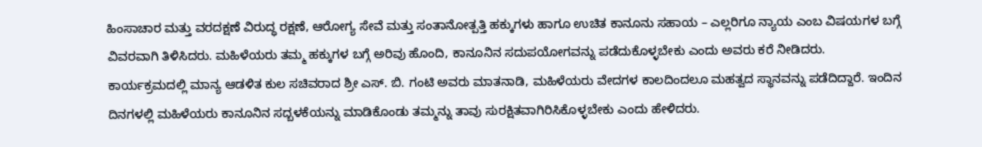ಹಿಂಸಾಚಾರ ಮತ್ತು ವರದಕ್ಷಣೆ ವಿರುದ್ಧ ರಕ್ಷಣೆ, ಆರೋಗ್ಯ ಸೇವೆ ಮತ್ತು ಸಂತಾನೋತ್ಪತ್ತಿ ಹಕ್ಕುಗಳು ಹಾಗೂ ಉಚಿತ ಕಾನೂನು ಸಹಾಯ – ಎಲ್ಲರಿಗೂ ನ್ಯಾಯ ಎಂಬ ವಿಷಯಗಳ ಬಗ್ಗೆ ವಿವರವಾಗಿ ತಿಳಿಸಿದರು. ಮಹಿಳೆಯರು ತಮ್ಮ ಹಕ್ಕುಗಳ ಬಗ್ಗೆ ಅರಿವು ಹೊಂದಿ, ಕಾನೂನಿನ ಸದುಪಯೋಗವನ್ನು ಪಡೆದುಕೊಳ್ಳಬೇಕು ಎಂದು ಅವರು ಕರೆ ನೀಡಿದರು.
ಕಾರ್ಯಕ್ರಮದಲ್ಲಿ ಮಾನ್ಯ ಆಡಳಿತ ಕುಲ ಸಚಿವರಾದ ಶ್ರೀ ಎಸ್. ಬಿ. ಗಂಟಿ ಅವರು ಮಾತನಾಡಿ, ಮಹಿಳೆಯರು ವೇದಗಳ ಕಾಲದಿಂದಲೂ ಮಹತ್ವದ ಸ್ಥಾನವನ್ನು ಪಡೆದಿದ್ದಾರೆ. ಇಂದಿನ ದಿನಗಳಲ್ಲಿ ಮಹಿಳೆಯರು ಕಾನೂನಿನ ಸದ್ಬಳಕೆಯನ್ನು ಮಾಡಿಕೊಂಡು ತಮ್ಮನ್ನು ತಾವು ಸುರಕ್ಷಿತವಾಗಿರಿಸಿಕೊಳ್ಳಬೇಕು ಎಂದು ಹೇಳಿದರು.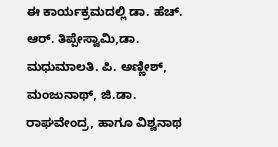ಈ ಕಾರ್ಯಕ್ರಮದಲ್ಲಿ ಡಾ. ಹೆಚ್. ಆರ್. ತಿಪ್ಪೇಸ್ವಾಮಿ,ಡಾ. ಮಧುಮಾಲತಿ. ಪಿ. ಅಣ್ಣೀಶ್, ಮಂಜುನಾಥ್, ಜಿ.ಡಾ. ರಾಘವೇಂದ್ರ, ಹಾಗೂ ವಿಶ್ವನಾಥ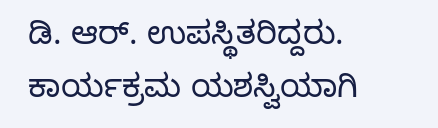ಡಿ. ಆರ್. ಉಪಸ್ಥಿತರಿದ್ದರು. ಕಾರ್ಯಕ್ರಮ ಯಶಸ್ವಿಯಾಗಿ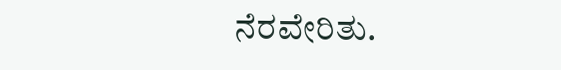ನೆರವೇರಿತು.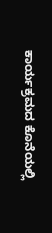ಕಾರ್ಯಕ್ರಮದ ಕೊನೆಯಲ್ಲಿ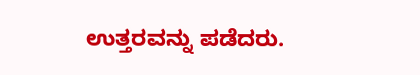ಉತ್ತರವನ್ನು ಪಡೆದರು.